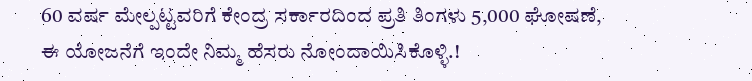60 ವರ್ಷ ಮೇಲ್ಪಟ್ಟವರಿಗೆ ಕೇಂದ್ರ ಸರ್ಕಾರದಿಂದ ಪ್ರತಿ ತಿಂಗಳು 5,000 ಘೋಷಣೆ, ಈ ಯೋಜನೆಗೆ ಇಂದೇ ನಿಮ್ಮ ಹೆಸರು ನೋಂದಾಯಿಸಿಕೊಳ್ಳಿ.!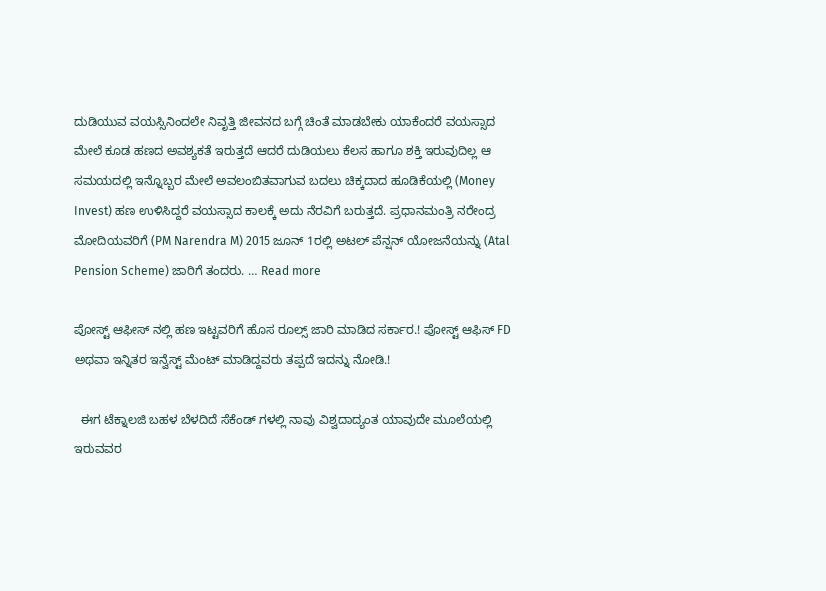ದುಡಿಯುವ ವಯಸ್ಸಿನಿಂದಲೇ ನಿವೃತ್ತಿ ಜೀವನದ ಬಗ್ಗೆ ಚಿಂತೆ ಮಾಡಬೇಕು ಯಾಕೆಂದರೆ ವಯಸ್ಸಾದ ಮೇಲೆ ಕೂಡ ಹಣದ ಅವಶ್ಯಕತೆ ಇರುತ್ತದೆ ಆದರೆ ದುಡಿಯಲು ಕೆಲಸ ಹಾಗೂ ಶಕ್ತಿ ಇರುವುದಿಲ್ಲ ಆ ಸಮಯದಲ್ಲಿ ಇನ್ನೊಬ್ಬರ ಮೇಲೆ ಅವಲಂಬಿತವಾಗುವ ಬದಲು ಚಿಕ್ಕದಾದ ಹೂಡಿಕೆಯಲ್ಲಿ (Money Invest) ಹಣ ಉಳಿಸಿದ್ದರೆ ವಯಸ್ಸಾದ ಕಾಲಕ್ಕೆ ಅದು ನೆರವಿಗೆ ಬರುತ್ತದೆ. ಪ್ರಧಾನಮಂತ್ರಿ ನರೇಂದ್ರ ಮೋದಿಯವರಿಗೆ (PM Narendra M) 2015 ಜೂನ್ 1ರಲ್ಲಿ ಅಟಲ್ ಪೆನ್ಷನ್ ಯೋಜನೆಯನ್ನು (Atal Pension Scheme) ಜಾರಿಗೆ ತಂದರು. … Read more

ಪೋಸ್ಟ್ ಆಫೀಸ್ ನಲ್ಲಿ ಹಣ ಇಟ್ಟವರಿಗೆ ಹೊಸ ರೂಲ್ಸ್ ಜಾರಿ ಮಾಡಿದ ಸರ್ಕಾರ.! ಪೋಸ್ಟ್ ಆಫಿಸ್ FD ಅಥವಾ ಇನ್ನಿತರ ಇನ್ವೆಸ್ಟ್ ಮೆಂಟ್ ಮಾಡಿದ್ದವರು ತಪ್ಪದೆ ಇದನ್ನು ನೋಡಿ.!

  ಈಗ ಟೆಕ್ನಾಲಜಿ ಬಹಳ ಬೆಳದಿದೆ ಸೆಕೆಂಡ್ ಗಳಲ್ಲಿ ನಾವು ವಿಶ್ವದಾದ್ಯಂತ ಯಾವುದೇ ಮೂಲೆಯಲ್ಲಿ ಇರುವವರ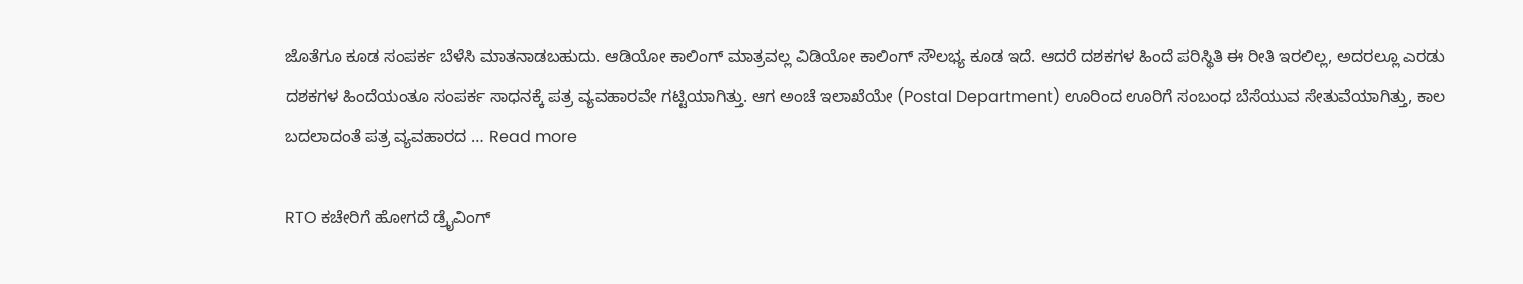ಜೊತೆಗೂ ಕೂಡ ಸಂಪರ್ಕ ಬೆಳೆಸಿ ಮಾತನಾಡಬಹುದು. ಆಡಿಯೋ ಕಾಲಿಂಗ್ ಮಾತ್ರವಲ್ಲ ವಿಡಿಯೋ ಕಾಲಿಂಗ್ ಸೌಲಭ್ಯ ಕೂಡ ಇದೆ. ಆದರೆ ದಶಕಗಳ ಹಿಂದೆ ಪರಿಸ್ಥಿತಿ ಈ ರೀತಿ ಇರಲಿಲ್ಲ, ಅದರಲ್ಲೂ ಎರಡು ದಶಕಗಳ ಹಿಂದೆಯಂತೂ ಸಂಪರ್ಕ ಸಾಧನಕ್ಕೆ ಪತ್ರ ವ್ಯವಹಾರವೇ ಗಟ್ಟಿಯಾಗಿತ್ತು. ಆಗ ಅಂಚೆ ಇಲಾಖೆಯೇ (Postal Department) ಊರಿಂದ ಊರಿಗೆ ಸಂಬಂಧ ಬೆಸೆಯುವ ಸೇತುವೆಯಾಗಿತ್ತು, ಕಾಲ ಬದಲಾದಂತೆ ಪತ್ರ ವ್ಯವಹಾರದ … Read more

RTO ಕಚೇರಿಗೆ ಹೋಗದೆ ಡ್ರೈವಿಂಗ್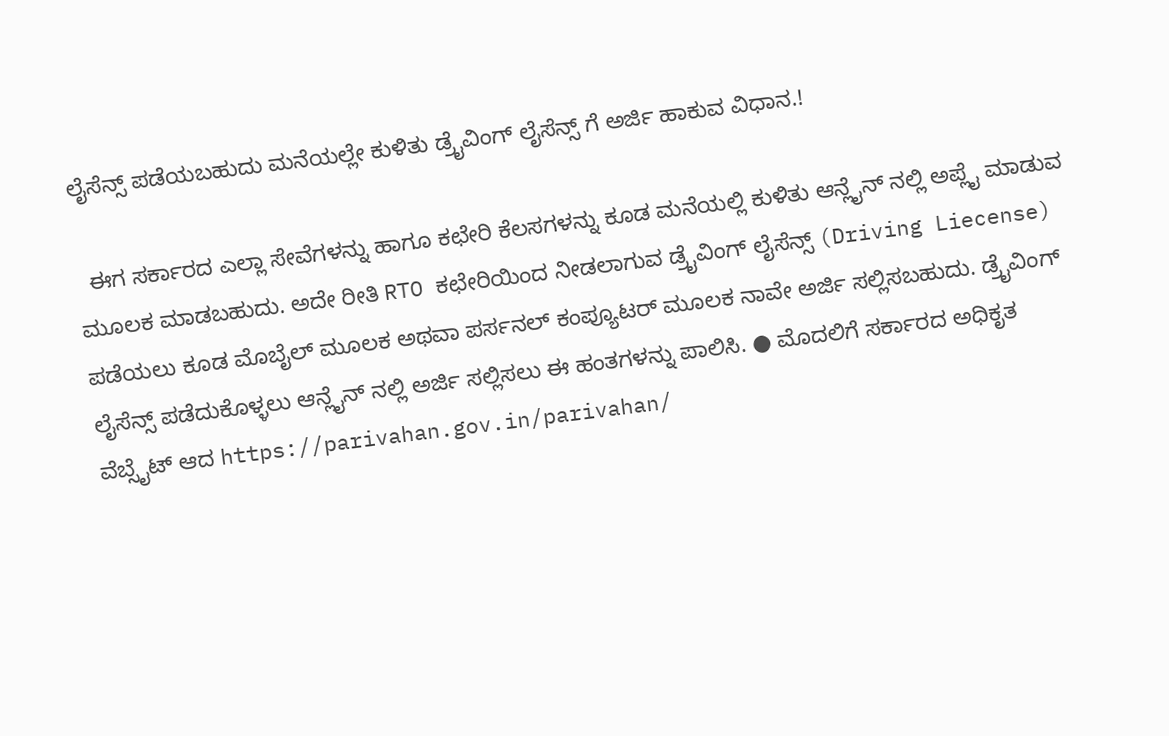ಲೈಸೆನ್ಸ್ ಪಡೆಯಬಹುದು ಮನೆಯಲ್ಲೇ ಕುಳಿತು ಡ್ರೈವಿಂಗ್ ಲೈಸೆನ್ಸ್ ಗೆ ಅರ್ಜಿ ಹಾಕುವ ವಿಧಾನ.!

  ಈಗ ಸರ್ಕಾರದ ಎಲ್ಲಾ ಸೇವೆಗಳನ್ನು ಹಾಗೂ ಕಛೇರಿ ಕೆಲಸಗಳನ್ನು ಕೂಡ ಮನೆಯಲ್ಲಿ ಕುಳಿತು ಆನ್ಲೈನ್ ನಲ್ಲಿ ಅಪ್ಲೈ ಮಾಡುವ ಮೂಲಕ ಮಾಡಬಹುದು. ಅದೇ ರೀತಿ RTO ಕಛೇರಿಯಿಂದ ನೀಡಲಾಗುವ ಡ್ರೈವಿಂಗ್ ಲೈಸೆನ್ಸ್ (Driving Liecense) ಪಡೆಯಲು ಕೂಡ ಮೊಬೈಲ್ ಮೂಲಕ ಅಥವಾ ಪರ್ಸನಲ್ ಕಂಪ್ಯೂಟರ್ ಮೂಲಕ ನಾವೇ ಅರ್ಜಿ ಸಲ್ಲಿಸಬಹುದು. ಡ್ರೈವಿಂಗ್ ಲೈಸೆನ್ಸ್ ಪಡೆದುಕೊಳ್ಳಲು ಆನ್ಲೈನ್ ನಲ್ಲಿ ಅರ್ಜಿ ಸಲ್ಲಿಸಲು ಈ ಹಂತಗಳನ್ನು ಪಾಲಿಸಿ. ● ಮೊದಲಿಗೆ ಸರ್ಕಾರದ ಅಧಿಕೃತ ವೆಬ್ಸೈಟ್ ಆದ https://parivahan.gov.in/parivahan/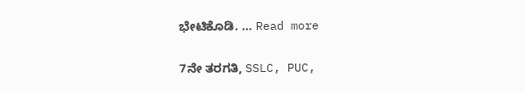ಭೇಟಿಕೊಡಿ. … Read more

7ನೇ ತರಗತಿ, SSLC, PUC,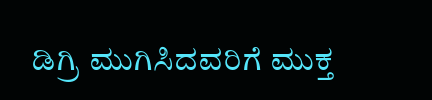ಡಿಗ್ರಿ ಮುಗಿಸಿದವರಿಗೆ ಮುಕ್ತ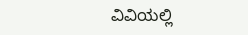ವಿವಿಯಲ್ಲಿ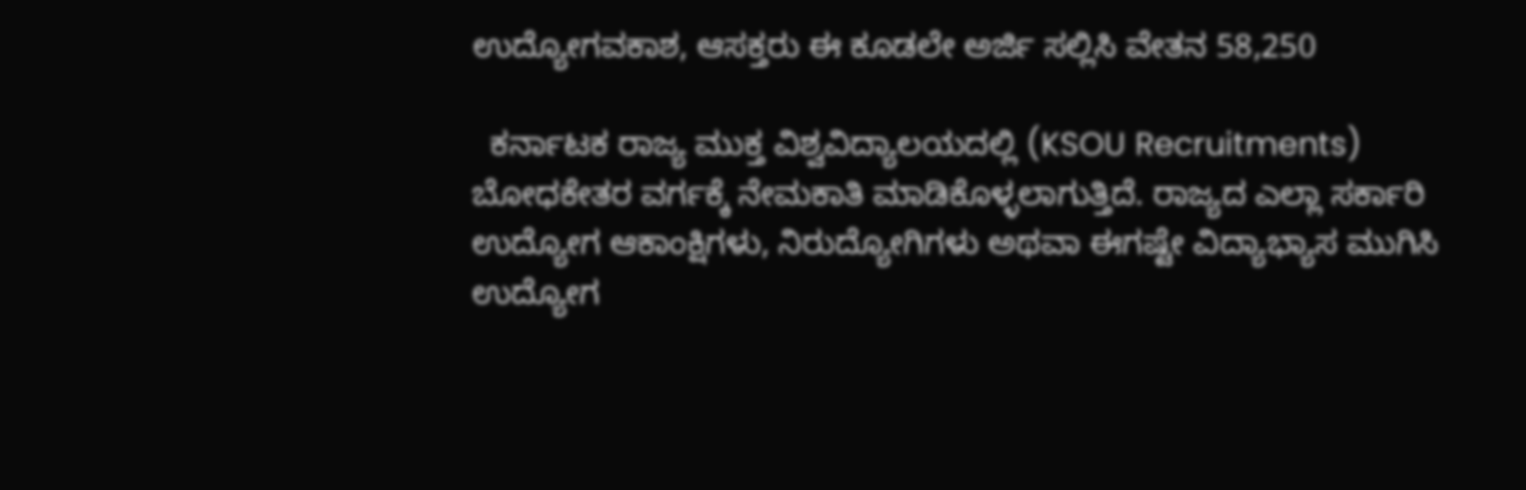ಉದ್ಯೋಗವಕಾಶ, ಆಸಕ್ತರು ಈ ಕೂಡಲೇ ಅರ್ಜಿ ಸಲ್ಲಿಸಿ ವೇತನ 58,250

  ಕರ್ನಾಟಕ ರಾಜ್ಯ ಮುಕ್ತ ವಿಶ್ವವಿದ್ಯಾಲಯದಲ್ಲಿ (KSOU Recruitments) ಬೋಧಕೇತರ ವರ್ಗಕ್ಕೆ ನೇಮಕಾತಿ ಮಾಡಿಕೊಳ್ಳಲಾಗುತ್ತಿದೆ. ರಾಜ್ಯದ ಎಲ್ಲಾ ಸರ್ಕಾರಿ ಉದ್ಯೋಗ ಆಕಾಂಕ್ಷಿಗಳು, ನಿರುದ್ಯೋಗಿಗಳು ಅಥವಾ ಈಗಷ್ಟೇ ವಿದ್ಯಾಭ್ಯಾಸ ಮುಗಿಸಿ ಉದ್ಯೋಗ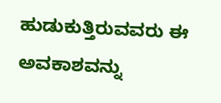ಹುಡುಕುತ್ತಿರುವವರು ಈ ಅವಕಾಶವನ್ನು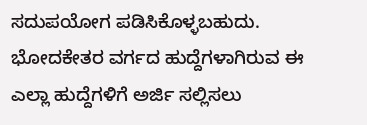ಸದುಪಯೋಗ ಪಡಿಸಿಕೊಳ್ಳಬಹುದು. ಭೋದಕೇತರ ವರ್ಗದ ಹುದ್ದೆಗಳಾಗಿರುವ ಈ ಎಲ್ಲಾ ಹುದ್ದೆಗಳಿಗೆ ಅರ್ಜಿ ಸಲ್ಲಿಸಲು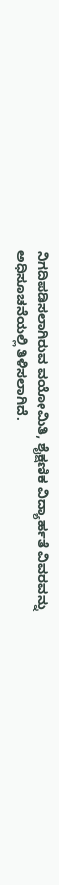ನಿಗದಿಪಡಿಸಲಾಗಿರುವ ವಯೋಮಿತಿ, ಶೈಕ್ಷಣಿಕ ವಿದ್ಯಾರ್ಹತೆ ವಿವರವನ್ನು ಅಧಿಸೂಚನೆಯಲ್ಲಿ ತಿಳಿಸಲಾಗಿದೆ.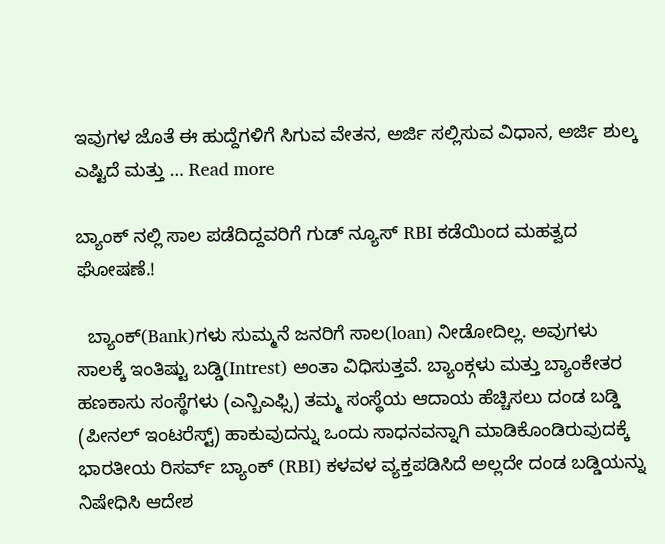ಇವುಗಳ ಜೊತೆ ಈ ಹುದ್ದೆಗಳಿಗೆ ಸಿಗುವ ವೇತನ, ಅರ್ಜಿ ಸಲ್ಲಿಸುವ ವಿಧಾನ, ಅರ್ಜಿ ಶುಲ್ಕ ಎಷ್ಟಿದೆ ಮತ್ತು … Read more

ಬ್ಯಾಂಕ್ ನಲ್ಲಿ ಸಾಲ ಪಡೆದಿದ್ದವರಿಗೆ ಗುಡ್ ನ್ಯೂಸ್ RBI ಕಡೆಯಿಂದ ಮಹತ್ವದ ಘೋಷಣೆ.!

  ಬ್ಯಾಂಕ್(Bank)ಗಳು ಸುಮ್ಮನೆ ಜನರಿಗೆ ಸಾಲ(loan) ನೀಡೋದಿಲ್ಲ. ಅವುಗಳು ಸಾಲಕ್ಕೆ ಇಂತಿಷ್ಟು ಬಡ್ಡಿ(Intrest) ಅಂತಾ ವಿಧಿಸುತ್ತವೆ. ಬ್ಯಾಂಕ್ಗಳು ಮತ್ತು ಬ್ಯಾಂಕೇತರ ಹಣಕಾಸು ಸಂಸ್ಥೆಗಳು (ಎನ್ಬಿಎಫ್ಸಿ) ತಮ್ಮ ಸಂಸ್ಥೆಯ ಆದಾಯ ಹೆಚ್ಚಿಸಲು ದಂಡ ಬಡ್ಡಿ (ಪೀನಲ್ ಇಂಟರೆಸ್ಟ್) ಹಾಕುವುದನ್ನು ಒಂದು ಸಾಧನವನ್ನಾಗಿ ಮಾಡಿಕೊಂಡಿರುವುದಕ್ಕೆ ಭಾರತೀಯ ರಿಸರ್ವ್ ಬ್ಯಾಂಕ್ (RBI) ಕಳವಳ ವ್ಯಕ್ತಪಡಿಸಿದೆ ಅಲ್ಲದೇ ದಂಡ ಬಡ್ಡಿಯನ್ನು ನಿಷೇಧಿಸಿ ಆದೇಶ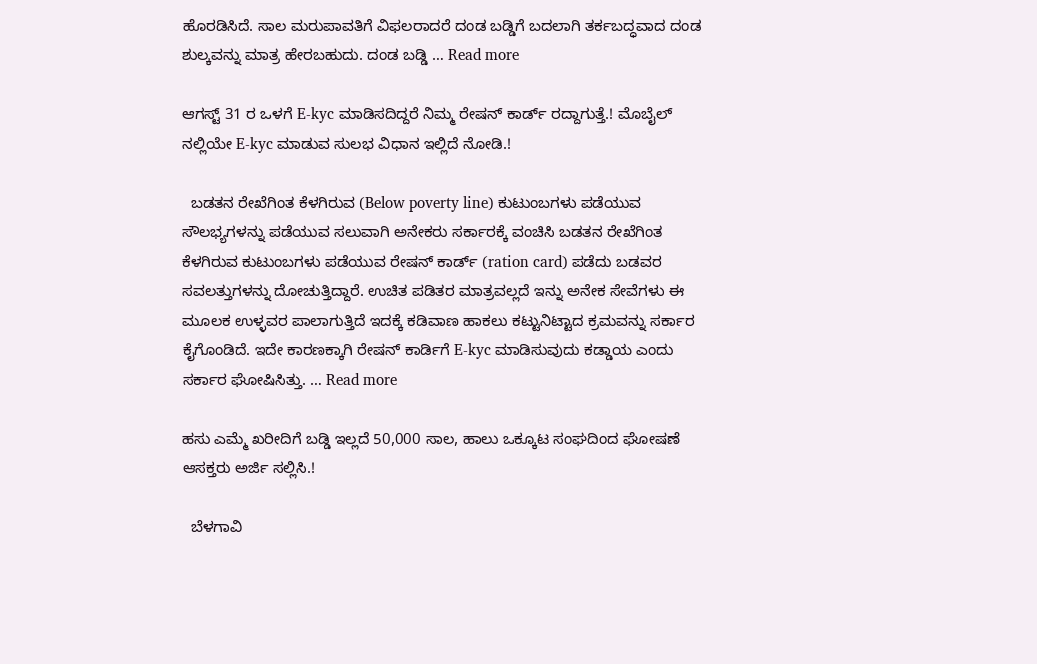ಹೊರಡಿಸಿದೆ. ಸಾಲ ಮರುಪಾವತಿಗೆ ವಿಫಲರಾದರೆ ದಂಡ ಬಡ್ಡಿಗೆ ಬದಲಾಗಿ ತರ್ಕಬದ್ಧವಾದ ದಂಡ ಶುಲ್ಕವನ್ನು ಮಾತ್ರ ಹೇರಬಹುದು. ದಂಡ ಬಡ್ಡಿ … Read more

ಆಗಸ್ಟ್ 31 ರ ಒಳಗೆ E-kyc ಮಾಡಿಸದಿದ್ದರೆ ನಿಮ್ಮ ರೇಷನ್ ಕಾರ್ಡ್ ರದ್ದಾಗುತ್ತೆ.! ಮೊಬೈಲ್ ನಲ್ಲಿಯೇ E-kyc ಮಾಡುವ ಸುಲಭ ವಿಧಾನ ಇಲ್ಲಿದೆ ನೋಡಿ.!

  ಬಡತನ ರೇಖೆಗಿಂತ ಕೆಳಗಿರುವ (Below poverty line) ಕುಟುಂಬಗಳು ಪಡೆಯುವ ಸೌಲಭ್ಯಗಳನ್ನು ಪಡೆಯುವ ಸಲುವಾಗಿ ಅನೇಕರು ಸರ್ಕಾರಕ್ಕೆ ವಂಚಿಸಿ ಬಡತನ ರೇಖೆಗಿಂತ ಕೆಳಗಿರುವ ಕುಟುಂಬಗಳು ಪಡೆಯುವ ರೇಷನ್ ಕಾರ್ಡ್ (ration card) ಪಡೆದು ಬಡವರ ಸವಲತ್ತುಗಳನ್ನು ದೋಚುತ್ತಿದ್ದಾರೆ. ಉಚಿತ ಪಡಿತರ ಮಾತ್ರವಲ್ಲದೆ ಇನ್ನು ಅನೇಕ ಸೇವೆಗಳು ಈ ಮೂಲಕ ಉಳ್ಳವರ ಪಾಲಾಗುತ್ತಿದೆ ಇದಕ್ಕೆ ಕಡಿವಾಣ ಹಾಕಲು ಕಟ್ಟುನಿಟ್ಟಾದ ಕ್ರಮವನ್ನು ಸರ್ಕಾರ ಕೈಗೊಂಡಿದೆ. ಇದೇ ಕಾರಣಕ್ಕಾಗಿ ರೇಷನ್ ಕಾರ್ಡಿಗೆ E-kyc ಮಾಡಿಸುವುದು ಕಡ್ಡಾಯ ಎಂದು ಸರ್ಕಾರ ಘೋಷಿಸಿತ್ತು. … Read more

ಹಸು ಎಮ್ಮೆ ಖರೀದಿಗೆ ಬಡ್ಡಿ ಇಲ್ಲದೆ 50,000 ಸಾಲ, ಹಾಲು ಒಕ್ಕೂಟ ಸಂಘದಿಂದ ಘೋಷಣೆ ಆಸಕ್ತರು ಅರ್ಜಿ ಸಲ್ಲಿಸಿ.!

  ಬೆಳಗಾವಿ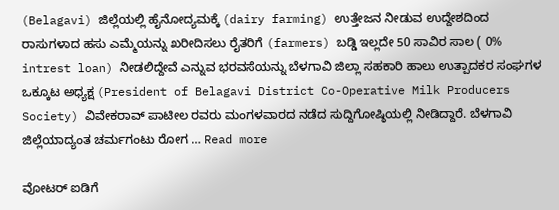(Belagavi) ಜಿಲ್ಲೆಯಲ್ಲಿ ಹೈನೋದ್ಯಮಕ್ಕೆ (dairy farming) ಉತ್ತೇಜನ ನೀಡುವ ಉದ್ದೇಶದಿಂದ ರಾಸುಗಳಾದ ಹಸು ಎಮ್ಮೆಯನ್ನು ಖರೀದಿಸಲು ರೈತರಿಗೆ (farmers) ಬಡ್ಡಿ ಇಲ್ಲದೇ 50 ಸಾವಿರ ಸಾಲ ( 0% intrest loan) ನೀಡಲಿದ್ದೇವೆ ಎನ್ನುವ ಭರವಸೆಯನ್ನು ಬೆಳಗಾವಿ ಜಿಲ್ಲಾ ಸಹಕಾರಿ ಹಾಲು ಉತ್ಪಾದಕರ ಸಂಘಗಳ ಒಕ್ಕೂಟ ಅಧ್ಯಕ್ಷ (President of Belagavi District Co-Operative Milk Producers Society) ವಿವೇಕರಾವ್‌ ಪಾಟೀಲ ರವರು ಮಂಗಳವಾರದ ನಡೆದ ಸುದ್ದಿಗೋಷ್ಠಿಯಲ್ಲಿ ನೀಡಿದ್ದಾರೆ. ಬೆಳಗಾವಿ ಜಿಲ್ಲೆಯಾದ್ಯಂತ ಚರ್ಮಗಂಟು ರೋಗ … Read more

ವೋಟರ್ ಐಡಿಗೆ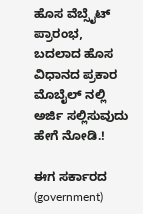ಹೊಸ ವೆಬ್ಸೈಟ್ ಪ್ರಾರಂಭ, ಬದಲಾದ ಹೊಸ ವಿಧಾನದ ಪ್ರಕಾರ ಮೊಬೈಲ್ ನಲ್ಲಿ ಅರ್ಜಿ ಸಲ್ಲಿಸುವುದು ಹೇಗೆ ನೋಡಿ.!

ಈಗ ಸರ್ಕಾರದ (government)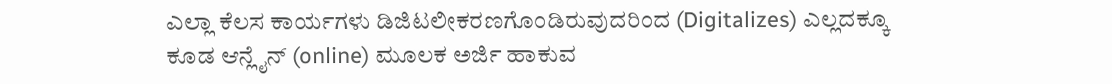ಎಲ್ಲಾ ಕೆಲಸ ಕಾರ್ಯಗಳು ಡಿಜಿಟಲೀಕರಣಗೊಂಡಿರುವುದರಿಂದ (Digitalizes) ಎಲ್ಲದಕ್ಕೂ ಕೂಡ ಆನ್ಲೈನ್ (online) ಮೂಲಕ ಅರ್ಜಿ ಹಾಕುವ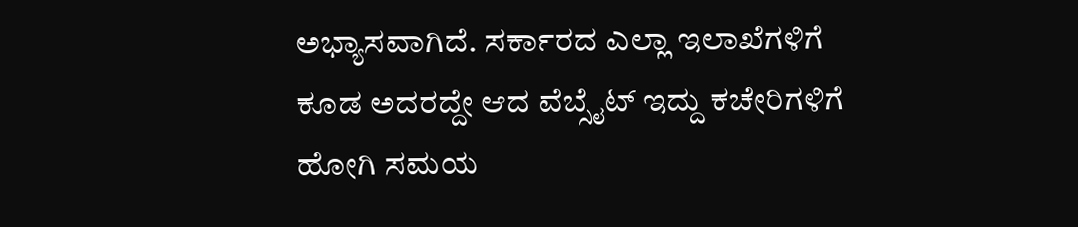ಅಭ್ಯಾಸವಾಗಿದೆ. ಸರ್ಕಾರದ ಎಲ್ಲಾ ಇಲಾಖೆಗಳಿಗೆ ಕೂಡ ಅದರದ್ದೇ ಆದ ವೆಬ್ಸೈಟ್ ಇದ್ದು ಕಚೇರಿಗಳಿಗೆ ಹೋಗಿ ಸಮಯ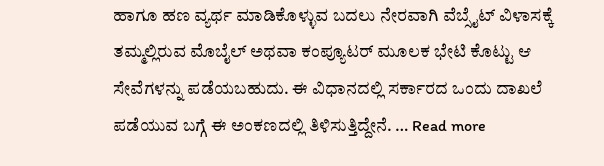ಹಾಗೂ ಹಣ ವ್ಯರ್ಥ ಮಾಡಿಕೊಳ್ಳುವ ಬದಲು ನೇರವಾಗಿ ವೆಬ್ಸೈಟ್ ವಿಳಾಸಕ್ಕೆ ತಮ್ಮಲ್ಲಿರುವ ಮೊಬೈಲ್ ಅಥವಾ ಕಂಪ್ಯೂಟರ್ ಮೂಲಕ ಭೇಟಿ ಕೊಟ್ಟು ಆ ಸೇವೆಗಳನ್ನು ಪಡೆಯಬಹುದು. ಈ ವಿಧಾನದಲ್ಲಿ ಸರ್ಕಾರದ ಒಂದು ದಾಖಲೆ ಪಡೆಯುವ ಬಗ್ಗೆ ಈ ಅಂಕಣದಲ್ಲಿ ತಿಳಿಸುತ್ತಿದ್ದೇನೆ. … Read more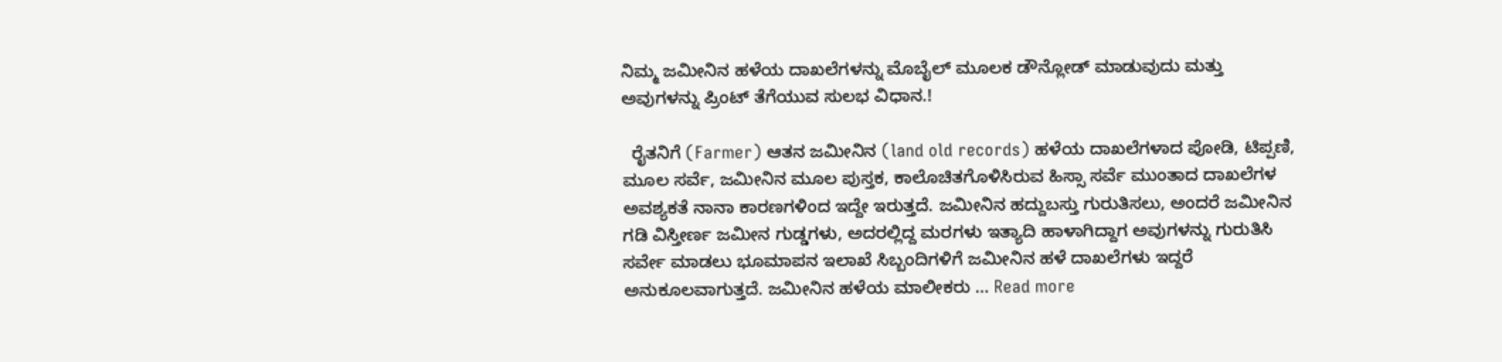ನಿಮ್ಮ ಜಮೀನಿನ ಹಳೆಯ ದಾಖಲೆಗಳನ್ನು ಮೊಬೈಲ್ ಮೂಲಕ ಡೌನ್ಲೋಡ್ ಮಾಡುವುದು ಮತ್ತು ಅವುಗಳನ್ನು ಪ್ರಿಂಟ್ ತೆಗೆಯುವ ಸುಲಭ ವಿಧಾನ.!

  ರೈತನಿಗೆ (Farmer) ಆತನ ಜಮೀನಿನ (land old records) ಹಳೆಯ ದಾಖಲೆಗಳಾದ ಪೋಡಿ, ಟಿಪ್ಪಣಿ, ಮೂಲ ಸರ್ವೆ, ಜಮೀನಿನ ಮೂಲ ಪುಸ್ತಕ, ಕಾಲೊಚಿತಗೊಳಿಸಿರುವ ಹಿಸ್ಸಾ ಸರ್ವೆ ಮುಂತಾದ ದಾಖಲೆಗಳ ಅವಶ್ಯಕತೆ ನಾನಾ ಕಾರಣಗಳಿಂದ ಇದ್ದೇ ಇರುತ್ತದೆ. ಜಮೀನಿನ ಹದ್ದುಬಸ್ತು ಗುರುತಿಸಲು, ಅಂದರೆ ಜಮೀನಿನ ಗಡಿ ವಿಸ್ತೀರ್ಣ ಜಮೀನ ಗುಡ್ಡಗಳು, ಅದರಲ್ಲಿದ್ದ ಮರಗಳು ಇತ್ಯಾದಿ ಹಾಳಾಗಿದ್ದಾಗ ಅವುಗಳನ್ನು ಗುರುತಿಸಿ ಸರ್ವೇ ಮಾಡಲು ಭೂಮಾಪನ ಇಲಾಖೆ ಸಿಬ್ಬಂದಿಗಳಿಗೆ ಜಮೀನಿನ ಹಳೆ ದಾಖಲೆಗಳು ಇದ್ದರೆ ಅನುಕೂಲವಾಗುತ್ತದೆ. ಜಮೀನಿನ ಹಳೆಯ ಮಾಲೀಕರು … Read more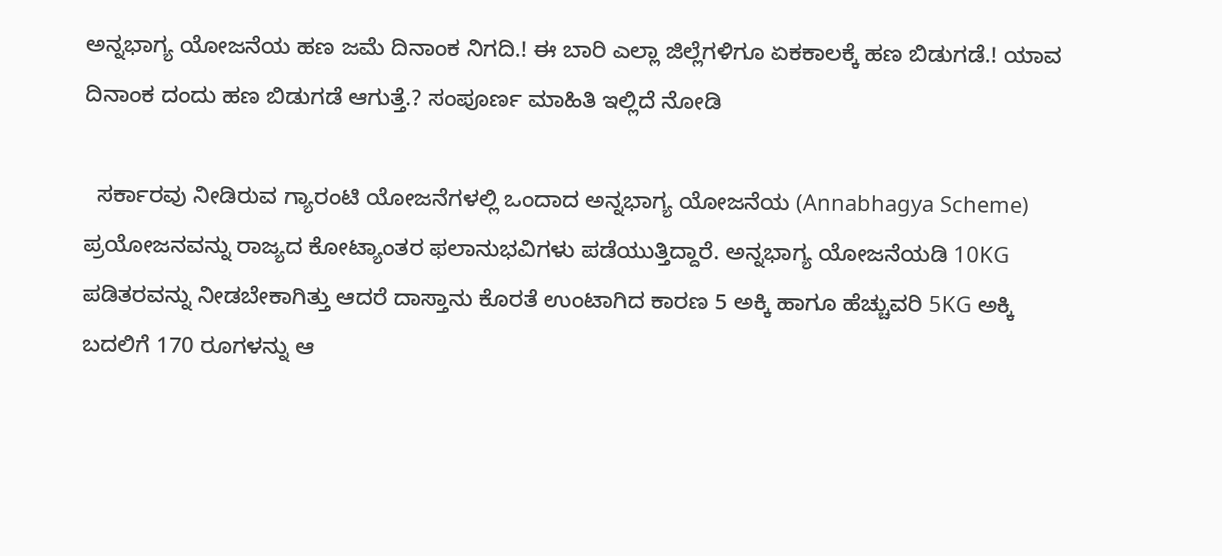ಅನ್ನಭಾಗ್ಯ ಯೋಜನೆಯ ಹಣ ಜಮೆ ದಿನಾಂಕ ನಿಗದಿ.! ಈ ಬಾರಿ ಎಲ್ಲಾ ಜಿಲ್ಲೆಗಳಿಗೂ ಏಕಕಾಲಕ್ಕೆ ಹಣ ಬಿಡುಗಡೆ.! ಯಾವ ದಿನಾಂಕ ದಂದು ಹಣ ಬಿಡುಗಡೆ ಆಗುತ್ತೆ.? ಸಂಪೂರ್ಣ ಮಾಹಿತಿ ಇಲ್ಲಿದೆ ನೋಡಿ

  ಸರ್ಕಾರವು ನೀಡಿರುವ ಗ್ಯಾರಂಟಿ ಯೋಜನೆಗಳಲ್ಲಿ ಒಂದಾದ ಅನ್ನಭಾಗ್ಯ ಯೋಜನೆಯ (Annabhagya Scheme) ಪ್ರಯೋಜನವನ್ನು ರಾಜ್ಯದ ಕೋಟ್ಯಾಂತರ ಫಲಾನುಭವಿಗಳು ಪಡೆಯುತ್ತಿದ್ದಾರೆ. ಅನ್ನಭಾಗ್ಯ ಯೋಜನೆಯಡಿ 10KG ಪಡಿತರವನ್ನು ನೀಡಬೇಕಾಗಿತ್ತು ಆದರೆ ದಾಸ್ತಾನು ಕೊರತೆ ಉಂಟಾಗಿದ ಕಾರಣ 5 ಅಕ್ಕಿ ಹಾಗೂ ಹೆಚ್ಚುವರಿ 5KG ಅಕ್ಕಿ ಬದಲಿಗೆ 170 ರೂಗಳನ್ನು ಆ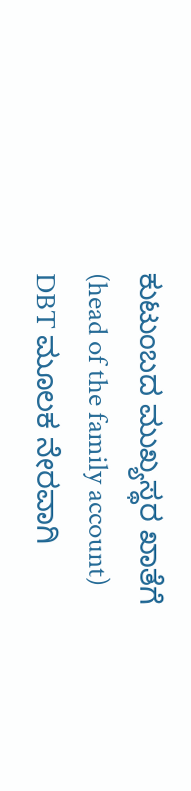ಕುಟುಂಬದ ಮುಖ್ಯಸ್ಥರ ಖಾತೆಗೆ (head of the family account) DBT ಮೂಲಕ ನೇರವಾಗಿ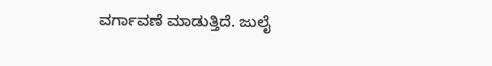ವರ್ಗಾವಣೆ ಮಾಡುತ್ತಿದೆ. ಜುಲೈ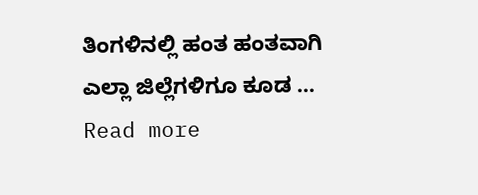ತಿಂಗಳಿನಲ್ಲಿ ಹಂತ ಹಂತವಾಗಿ ಎಲ್ಲಾ ಜಿಲ್ಲೆಗಳಿಗೂ ಕೂಡ … Read more